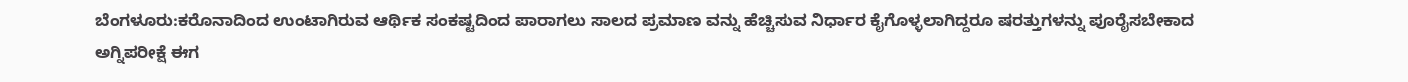ಬೆಂಗಳೂರು:ಕರೊನಾದಿಂದ ಉಂಟಾಗಿರುವ ಆರ್ಥಿಕ ಸಂಕಷ್ಟದಿಂದ ಪಾರಾಗಲು ಸಾಲದ ಪ್ರಮಾಣ ವನ್ನು ಹೆಚ್ಚಿಸುವ ನಿರ್ಧಾರ ಕೈಗೊಳ್ಳಲಾಗಿದ್ದರೂ ಷರತ್ತುಗಳನ್ನು ಪೂರೈಸಬೇಕಾದ ಅಗ್ನಿಪರೀಕ್ಷೆ ಈಗ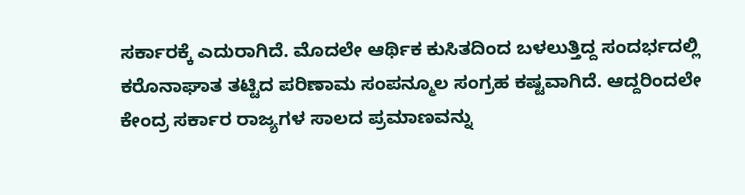ಸರ್ಕಾರಕ್ಕೆ ಎದುರಾಗಿದೆ. ಮೊದಲೇ ಆರ್ಥಿಕ ಕುಸಿತದಿಂದ ಬಳಲುತ್ತಿದ್ದ ಸಂದರ್ಭದಲ್ಲಿ ಕರೊನಾಘಾತ ತಟ್ಟಿದ ಪರಿಣಾಮ ಸಂಪನ್ಮೂಲ ಸಂಗ್ರಹ ಕಷ್ಟವಾಗಿದೆ. ಆದ್ದರಿಂದಲೇ ಕೇಂದ್ರ ಸರ್ಕಾರ ರಾಜ್ಯಗಳ ಸಾಲದ ಪ್ರಮಾಣವನ್ನು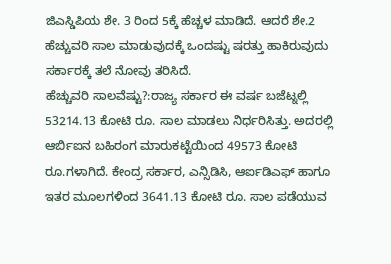ಜಿಎಸ್ಡಿಪಿಯ ಶೇ. 3 ರಿಂದ 5ಕ್ಕೆ ಹೆಚ್ಚಳ ಮಾಡಿದೆ. ಆದರೆ ಶೇ.2 ಹೆಚ್ಚುವರಿ ಸಾಲ ಮಾಡುವುದಕ್ಕೆ ಒಂದಷ್ಟು ಷರತ್ತು ಹಾಕಿರುವುದು ಸರ್ಕಾರಕ್ಕೆ ತಲೆ ನೋವು ತರಿಸಿದೆ.
ಹೆಚ್ಚುವರಿ ಸಾಲವೆಷ್ಟು?:ರಾಜ್ಯ ಸರ್ಕಾರ ಈ ವರ್ಷ ಬಜೆಟ್ನಲ್ಲಿ 53214.13 ಕೋಟಿ ರೂ. ಸಾಲ ಮಾಡಲು ನಿರ್ಧರಿಸಿತ್ತು. ಅದರಲ್ಲಿ ಆರ್ಬಿಐನ ಬಹಿರಂಗ ಮಾರುಕಟ್ಟೆಯಿಂದ 49573 ಕೋಟಿ ರೂ.ಗಳಾಗಿದೆ. ಕೇಂದ್ರ ಸರ್ಕಾರ, ಎನ್ಸಿಡಿಸಿ, ಆರ್ಐಡಿಎಫ್ ಹಾಗೂ ಇತರ ಮೂಲಗಳಿಂದ 3641.13 ಕೋಟಿ ರೂ. ಸಾಲ ಪಡೆಯುವ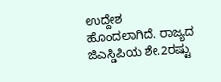ಉದ್ದೇಶ ಹೊಂದಲಾಗಿದೆ. ರಾಜ್ಯದ ಜಿಎಸ್ಡಿಪಿಯ ಶೇ.2ರಷ್ಟು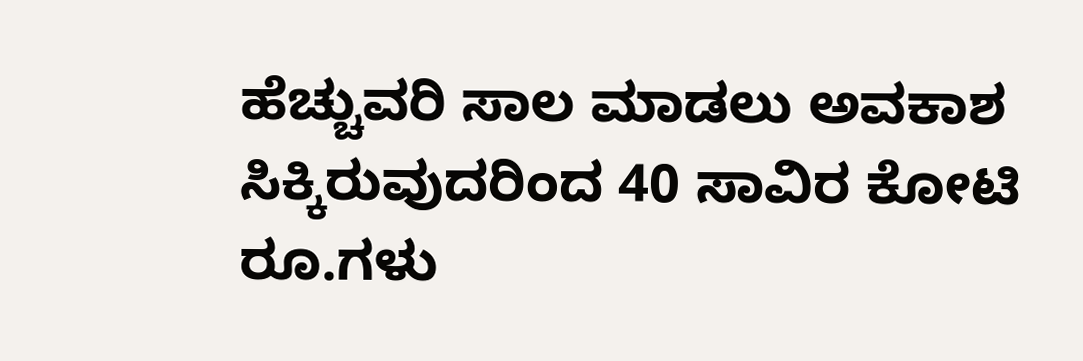ಹೆಚ್ಚುವರಿ ಸಾಲ ಮಾಡಲು ಅವಕಾಶ ಸಿಕ್ಕಿರುವುದರಿಂದ 40 ಸಾವಿರ ಕೋಟಿ ರೂ.ಗಳು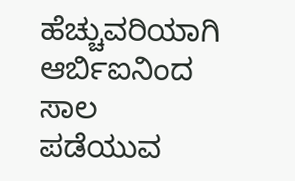ಹೆಚ್ಚುವರಿಯಾಗಿ ಆರ್ಬಿಐನಿಂದ ಸಾಲ ಪಡೆಯುವ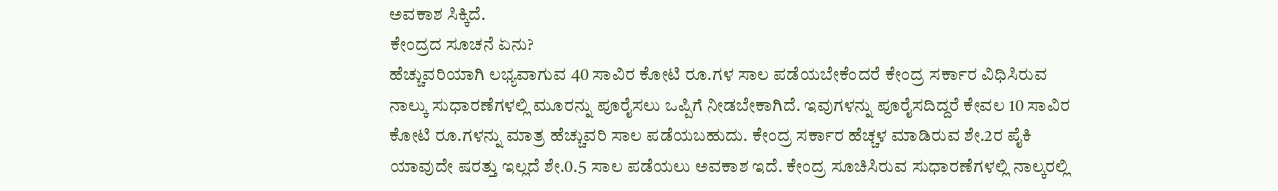ಅವಕಾಶ ಸಿಕ್ಕಿದೆ.
ಕೇಂದ್ರದ ಸೂಚನೆ ಏನು?
ಹೆಚ್ಚುವರಿಯಾಗಿ ಲಭ್ಯವಾಗುವ 40 ಸಾವಿರ ಕೋಟಿ ರೂ.ಗಳ ಸಾಲ ಪಡೆಯಬೇಕೆಂದರೆ ಕೇಂದ್ರ ಸರ್ಕಾರ ವಿಧಿಸಿರುವ ನಾಲ್ಕು ಸುಧಾರಣೆಗಳಲ್ಲಿ ಮೂರನ್ನು ಪೂರೈಸಲು ಒಪ್ಪಿಗೆ ನೀಡಬೇಕಾಗಿದೆ. ಇವುಗಳನ್ನು ಪೂರೈಸದಿದ್ದರೆ ಕೇವಲ 10 ಸಾವಿರ ಕೋಟಿ ರೂ.ಗಳನ್ನು ಮಾತ್ರ ಹೆಚ್ಚುವರಿ ಸಾಲ ಪಡೆಯಬಹುದು. ಕೇಂದ್ರ ಸರ್ಕಾರ ಹೆಚ್ಚಳ ಮಾಡಿರುವ ಶೇ.2ರ ಪೈಕಿ ಯಾವುದೇ ಷರತ್ತು ಇಲ್ಲದೆ ಶೇ.0.5 ಸಾಲ ಪಡೆಯಲು ಅವಕಾಶ ಇದೆ. ಕೇಂದ್ರ ಸೂಚಿಸಿರುವ ಸುಧಾರಣೆಗಳಲ್ಲಿ ನಾಲ್ಕರಲ್ಲಿ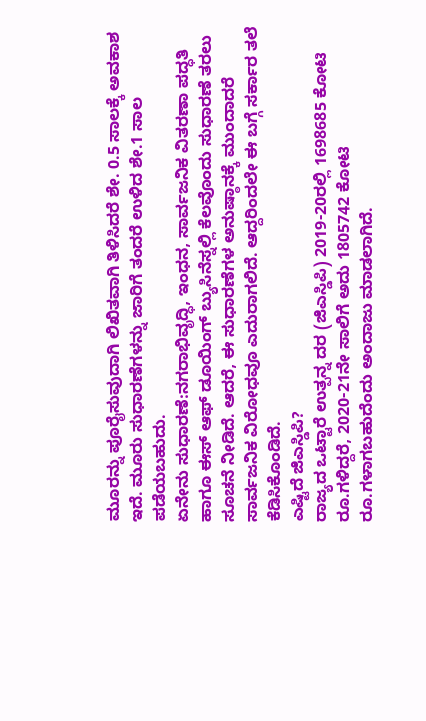ಮೂರನ್ನು ಪೂರೈಸುವುದಾಗಿ ಲಿಖಿತವಾಗಿ ತಿಳಿಸಿದರೆ ಶೇ. 0.5 ಸಾಲಕ್ಕೆ ಅವಕಾಶ ಇದೆ. ಮೂರು ಸುಧಾರಣೆಗಳನ್ನು ಜಾರಿಗೆ ತಂದರೆ ಉಳಿದ ಶೇ.1 ಸಾಲ ಪಡೆಯಬಹುದು.
ಏನೇನು ಸುಧಾರಣೆ:ನಗರಾಭಿವೃದ್ಧಿ, ಇಂಧನ, ಸಾರ್ವಜನಿಕ ವಿತರಣಾ ಪದ್ಧತಿ ಹಾಗೂ ಈಸ್ ಆಫ್ ಡೂಯಿಂಗ್ ಬ್ಯುಸಿನೆಸ್ನಲ್ಲಿ ಕೆಲವೊಂದು ಸುಧಾರಣೆ ತರಲು ಸೂಚನೆ ನೀಡಿದೆ. ಆದರೆ, ಈ ಸುಧಾರಣೆಗಳ ಅನುಷ್ಠಾನಕ್ಕೆ ಮುಂದಾದರೆ ಸಾರ್ವಜನಿಕ ವಿರೋಧವೂ ಎದುರಾಗಲಿದೆ. ಆದ್ದರಿಂದಲೇ ಈ ಬಗ್ಗೆ ಸರ್ಕಾರ ತಲೆ ಕೆಡಿಸಿಕೊಂಡಿದೆ.
ಎಷ್ಟಿದೆ ಜಿಎಸ್ಡಿಪಿ?
ರಾಜ್ಯದ ಒಟ್ಟಾರೆ ಉತ್ಪನ್ನ ದರ (ಜಿಎಸ್ಡಿಪಿ) 2019-20ರಲ್ಲಿ 1698685 ಕೋಟಿ ರೂ.ಗಳಿದ್ದರೆ, 2020-21ನೇ ಸಾಲಿಗೆ ಅದು 1805742 ಕೋಟಿ ರೂ.ಗಳಾಗಬಹುದೆಂದು ಅಂದಾಜು ಮಾಡಲಾಗಿದೆ.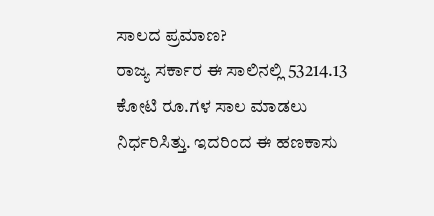ಸಾಲದ ಪ್ರಮಾಣ?
ರಾಜ್ಯ ಸರ್ಕಾರ ಈ ಸಾಲಿನಲ್ಲಿ 53214.13 ಕೋಟಿ ರೂ.ಗಳ ಸಾಲ ಮಾಡಲು ನಿರ್ಧರಿಸಿತ್ತು. ಇದರಿಂದ ಈ ಹಣಕಾಸು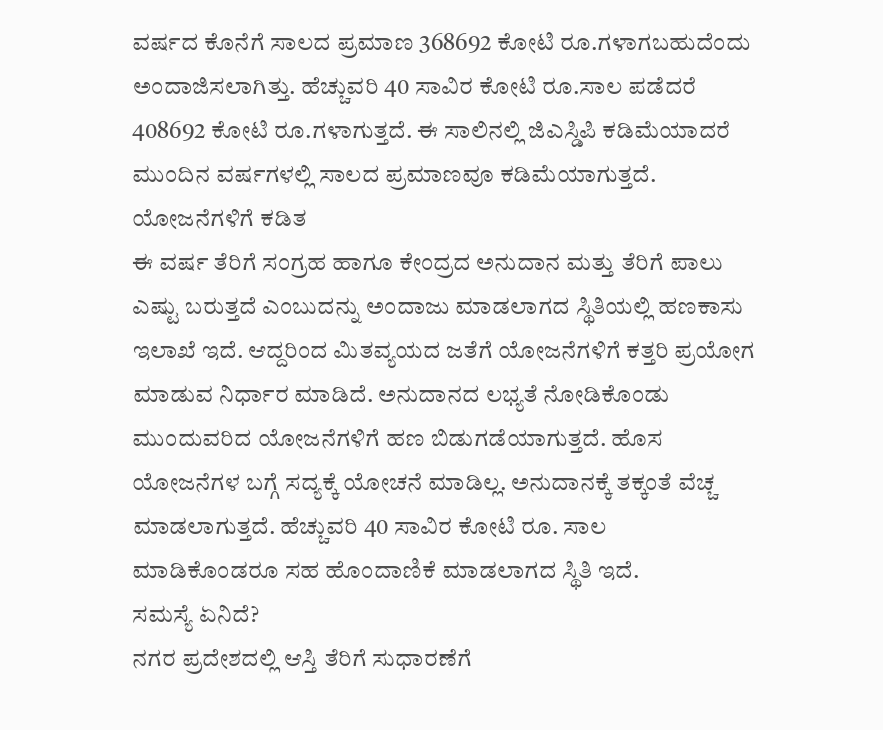ವರ್ಷದ ಕೊನೆಗೆ ಸಾಲದ ಪ್ರಮಾಣ 368692 ಕೋಟಿ ರೂ.ಗಳಾಗಬಹುದೆಂದು ಅಂದಾಜಿಸಲಾಗಿತ್ತು. ಹೆಚ್ಚುವರಿ 40 ಸಾವಿರ ಕೋಟಿ ರೂ.ಸಾಲ ಪಡೆದರೆ 408692 ಕೋಟಿ ರೂ.ಗಳಾಗುತ್ತದೆ. ಈ ಸಾಲಿನಲ್ಲಿ ಜಿಎಸ್ಡಿಪಿ ಕಡಿಮೆಯಾದರೆ ಮುಂದಿನ ವರ್ಷಗಳಲ್ಲಿ ಸಾಲದ ಪ್ರಮಾಣವೂ ಕಡಿಮೆಯಾಗುತ್ತದೆ.
ಯೋಜನೆಗಳಿಗೆ ಕಡಿತ
ಈ ವರ್ಷ ತೆರಿಗೆ ಸಂಗ್ರಹ ಹಾಗೂ ಕೇಂದ್ರದ ಅನುದಾನ ಮತ್ತು ತೆರಿಗೆ ಪಾಲು ಎಷ್ಟು ಬರುತ್ತದೆ ಎಂಬುದನ್ನು ಅಂದಾಜು ಮಾಡಲಾಗದ ಸ್ಥಿತಿಯಲ್ಲಿ ಹಣಕಾಸು ಇಲಾಖೆ ಇದೆ. ಆದ್ದರಿಂದ ಮಿತವ್ಯಯದ ಜತೆಗೆ ಯೋಜನೆಗಳಿಗೆ ಕತ್ತರಿ ಪ್ರಯೋಗ ಮಾಡುವ ನಿರ್ಧಾರ ಮಾಡಿದೆ. ಅನುದಾನದ ಲಭ್ಯತೆ ನೋಡಿಕೊಂಡು ಮುಂದುವರಿದ ಯೋಜನೆಗಳಿಗೆ ಹಣ ಬಿಡುಗಡೆಯಾಗುತ್ತದೆ. ಹೊಸ ಯೋಜನೆಗಳ ಬಗ್ಗೆ ಸದ್ಯಕ್ಕೆ ಯೋಚನೆ ಮಾಡಿಲ್ಲ. ಅನುದಾನಕ್ಕೆ ತಕ್ಕಂತೆ ವೆಚ್ಚ ಮಾಡಲಾಗುತ್ತದೆ. ಹೆಚ್ಚುವರಿ 40 ಸಾವಿರ ಕೋಟಿ ರೂ. ಸಾಲ ಮಾಡಿಕೊಂಡರೂ ಸಹ ಹೊಂದಾಣಿಕೆ ಮಾಡಲಾಗದ ಸ್ಥಿತಿ ಇದೆ.
ಸಮಸ್ಯೆ ಏನಿದೆ?
ನಗರ ಪ್ರದೇಶದಲ್ಲಿ ಆಸ್ತಿ ತೆರಿಗೆ ಸುಧಾರಣೆಗೆ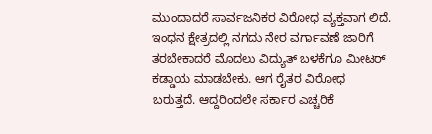ಮುಂದಾದರೆ ಸಾರ್ವಜನಿಕರ ವಿರೋಧ ವ್ಯಕ್ತವಾಗ ಲಿದೆ. ಇಂಧನ ಕ್ಷೇತ್ರದಲ್ಲಿ ನಗದು ನೇರ ವರ್ಗಾವಣೆ ಜಾರಿಗೆ ತರಬೇಕಾದರೆ ಮೊದಲು ವಿದ್ಯುತ್ ಬಳಕೆಗೂ ಮೀಟರ್ ಕಡ್ಡಾಯ ಮಾಡಬೇಕು. ಆಗ ರೈತರ ವಿರೋಧ ಬರುತ್ತದೆ. ಆದ್ದರಿಂದಲೇ ಸರ್ಕಾರ ಎಚ್ಚರಿಕೆ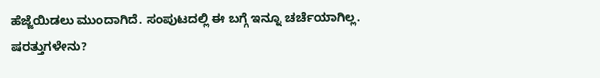ಹೆಜ್ಜೆಯಿಡಲು ಮುಂದಾಗಿದೆ. ಸಂಪುಟದಲ್ಲಿ ಈ ಬಗ್ಗೆ ಇನ್ನೂ ಚರ್ಚೆಯಾಗಿಲ್ಲ.
ಷರತ್ತುಗಳೇನು?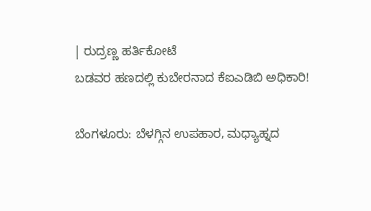| ರುದ್ರಣ್ಣ ಹರ್ತಿಕೋಟೆ
ಬಡವರ ಹಣದಲ್ಲಿ ಕುಬೇರನಾದ ಕೆಐಎಡಿಬಿ ಅಧಿಕಾರಿ!

ಬೆಂಗಳೂರು: ಬೆಳಗ್ಗಿನ ಉಪಹಾರ, ಮಧ್ಯಾಹ್ನದ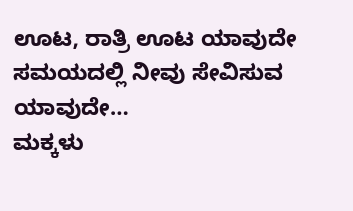ಊಟ, ರಾತ್ರಿ ಊಟ ಯಾವುದೇ ಸಮಯದಲ್ಲಿ ನೀವು ಸೇವಿಸುವ ಯಾವುದೇ…
ಮಕ್ಕಳು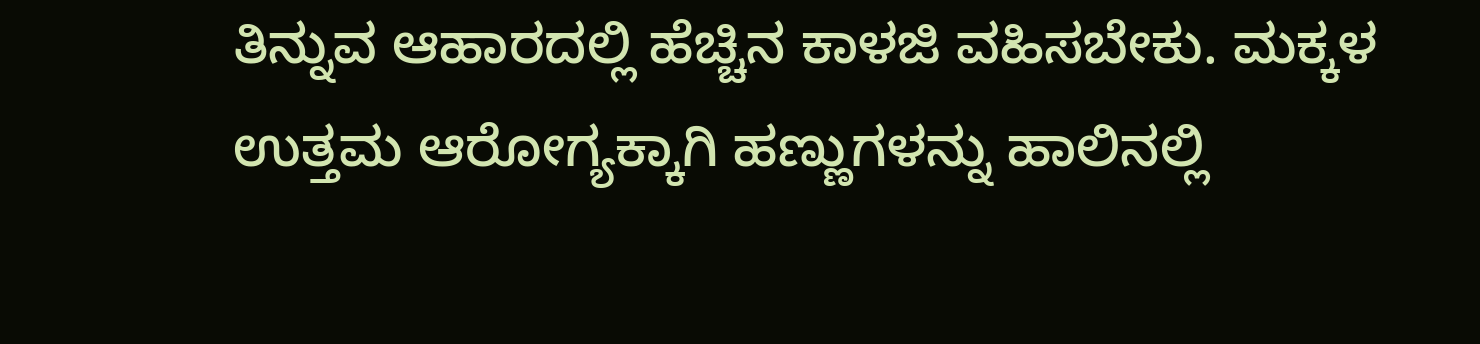ತಿನ್ನುವ ಆಹಾರದಲ್ಲಿ ಹೆಚ್ಚಿನ ಕಾಳಜಿ ವಹಿಸಬೇಕು. ಮಕ್ಕಳ ಉತ್ತಮ ಆರೋಗ್ಯಕ್ಕಾಗಿ ಹಣ್ಣುಗಳನ್ನು ಹಾಲಿನಲ್ಲಿ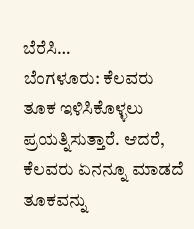ಬೆರೆಸಿ…
ಬೆಂಗಳೂರು: ಕೆಲವರು ತೂಕ ಇಳಿಸಿಕೊಳ್ಳಲು ಪ್ರಯತ್ನಿಸುತ್ತಾರೆ. ಆದರೆ, ಕೆಲವರು ಏನನ್ನೂ ಮಾಡದೆ ತೂಕವನ್ನು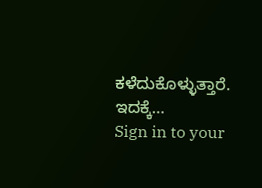ಕಳೆದುಕೊಳ್ಳುತ್ತಾರೆ. ಇದಕ್ಕೆ…
Sign in to your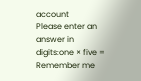account
Please enter an answer in digits:one × five =
Remember me